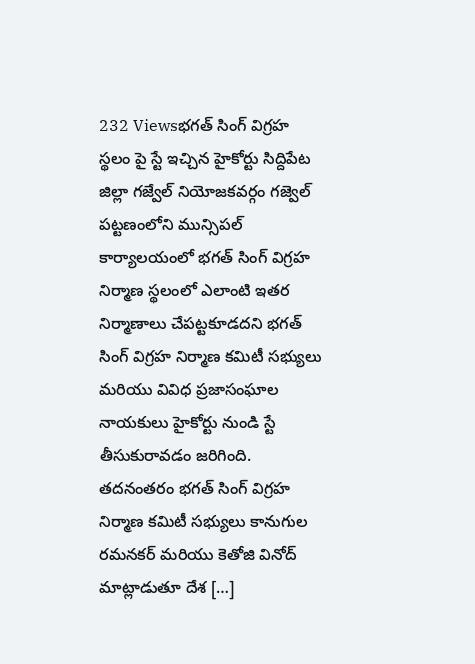232 Viewsభగత్ సింగ్ విగ్రహ స్థలం పై స్టే ఇచ్చిన హైకోర్టు సిద్దిపేట జిల్లా గజ్వేల్ నియోజకవర్గం గజ్వెల్ పట్టణంలోని మున్సిపల్ కార్యాలయంలో భగత్ సింగ్ విగ్రహ నిర్మాణ స్థలంలో ఎలాంటి ఇతర నిర్మాణాలు చేపట్టకూడదని భగత్ సింగ్ విగ్రహ నిర్మాణ కమిటీ సభ్యులు మరియు వివిధ ప్రజాసంఘాల నాయకులు హైకోర్టు నుండి స్టే తీసుకురావడం జరిగింది. తదనంతరం భగత్ సింగ్ విగ్రహ నిర్మాణ కమిటీ సభ్యులు కానుగుల రమనకర్ మరియు కెతోజి వినోద్ మాట్లాడుతూ దేశ […]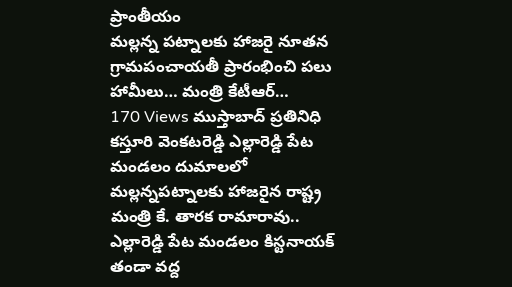ప్రాంతీయం
మల్లన్న పట్నాలకు హాజరై నూతన గ్రామపంచాయతీ ప్రారంభించి పలు హామీలు… మంత్రి కేటీఆర్…
170 Views ముస్తాబాద్ ప్రతినిధి కస్తూరి వెంకటరెడ్డి ఎల్లారెడ్డి పేట మండలం దుమాలలో మల్లన్నపట్నాలకు హాజరైన రాష్ట్ర మంత్రి కే. తారక రామారావు.. ఎల్లారెడ్డి పేట మండలం కిస్టనాయక్ తండా వద్ద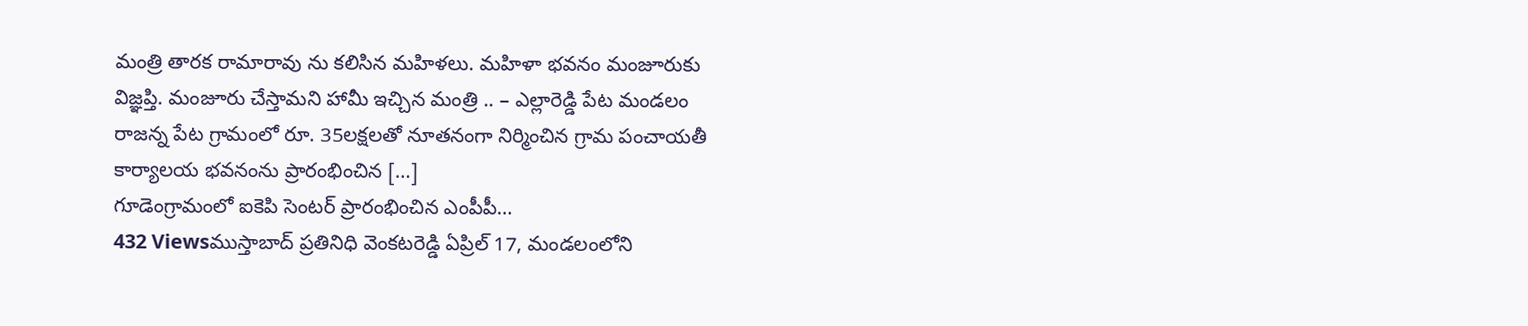మంత్రి తారక రామారావు ను కలిసిన మహిళలు. మహిళా భవనం మంజూరుకు విజ్ఞప్తి. మంజూరు చేస్తామని హామీ ఇచ్చిన మంత్రి .. – ఎల్లారెడ్డి పేట మండలం రాజన్న పేట గ్రామంలో రూ. 35లక్షలతో నూతనంగా నిర్మించిన గ్రామ పంచాయతీ కార్యాలయ భవనంను ప్రారంభించిన […]
గూడెంగ్రామంలో ఐకెపి సెంటర్ ప్రారంభించిన ఎంపీపీ…
432 Viewsముస్తాబాద్ ప్రతినిధి వెంకటరెడ్డి ఏప్రిల్ 17, మండలంలోని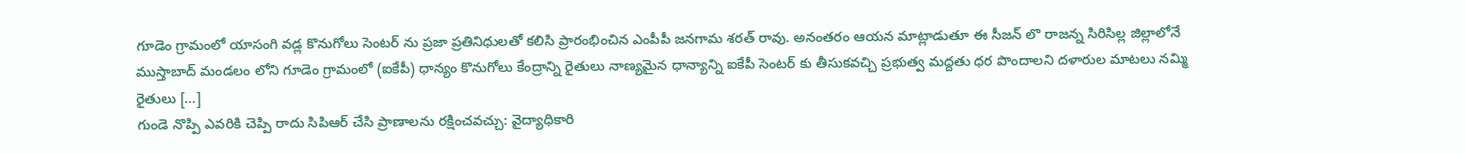గూడెం గ్రామంలో యాసంగి వడ్ల కొనుగోలు సెంటర్ ను ప్రజా ప్రతినిధులతో కలిసి ప్రారంభించిన ఎంపీపీ జనగామ శరత్ రావు. అనంతరం ఆయన మాట్లాడుతూ ఈ సీజన్ లొ రాజన్న సిరిసిల్ల జిల్లాలోనే ముస్తాబాద్ మండలం లోని గూడెం గ్రామంలో (ఐకేపీ) ధాన్యం కొనుగోలు కేంద్రాన్ని రైతులు నాణ్యమైన ధాన్యాన్ని ఐకేపీ సెంటర్ కు తీసుకవచ్చి ప్రభుత్వ మద్దతు ధర పొందాలని దళారుల మాటలు నమ్మి రైతులు […]
గుండె నొప్పి ఎవరికి చెప్పి రాదు సిపిఆర్ చేసి ప్రాణాలను రక్షించవచ్చు: వైద్యాధికారి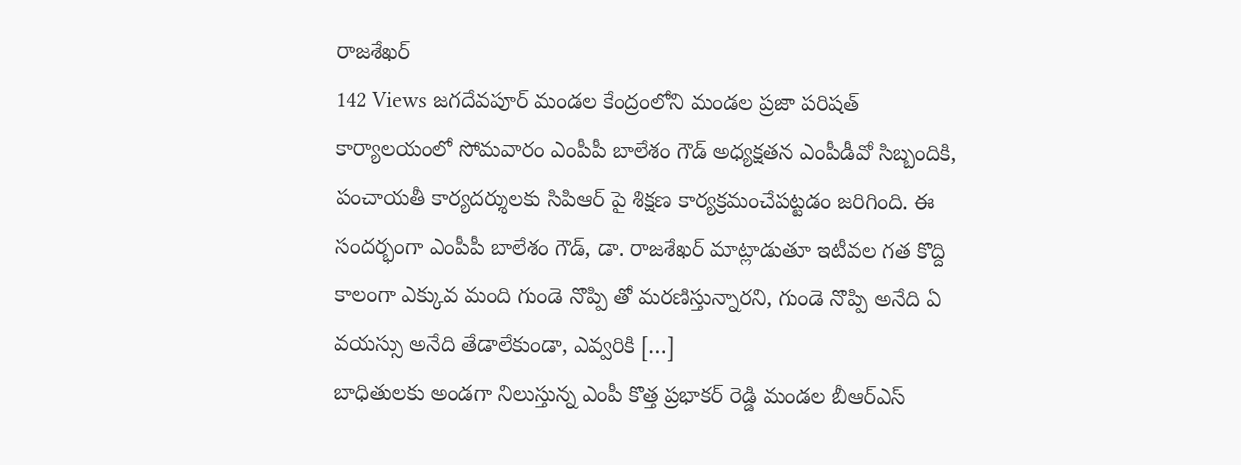రాజశేఖర్
142 Views జగదేవపూర్ మండల కేంద్రంలోని మండల ప్రజా పరిషత్ కార్యాలయంలో సోమవారం ఎంపీపీ బాలేశం గౌడ్ అధ్యక్షతన ఎంపీడీవో సిబ్బందికి, పంచాయతీ కార్యదర్శులకు సిపిఆర్ పై శిక్షణ కార్యక్రమంచేపట్టడం జరిగింది. ఈ సందర్భంగా ఎంపీపీ బాలేశం గౌడ్, డా. రాజశేఖర్ మాట్లాడుతూ ఇటీవల గత కొద్ది కాలంగా ఎక్కువ మంది గుండె నొప్పి తో మరణిస్తున్నారని, గుండె నొప్పి అనేది ఏ వయస్సు అనేది తేడాలేకుండా, ఎవ్వరికి […]
బాధితులకు అండగా నిలుస్తున్న ఎంపీ కొత్త ప్రభాకర్ రెడ్డి మండల బీఆర్ఎస్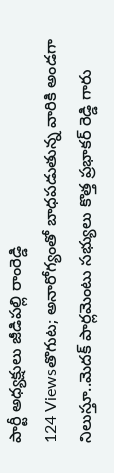పార్టీ అధ్యక్షులు జీడిపల్లి రాంరెడ్డి
124 Viewsతొగుట; అనారోగ్యంతో బాధపడుతున్న వారికి అండగా నిలుస్తూ..మెదక్ పార్లమెంటు సభ్యులు కొత్త ప్రభాకర్ రెడ్డి గారు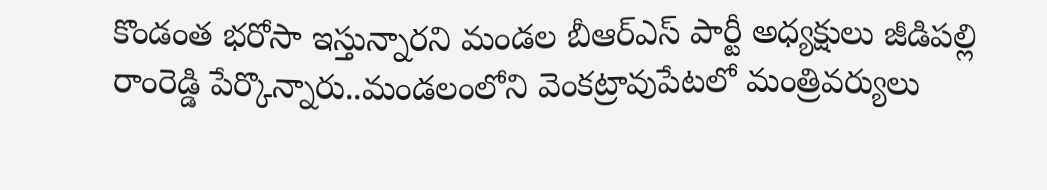కొండంత భరోసా ఇస్తున్నారని మండల బీఆర్ఎస్ పార్టీ అధ్యక్షులు జీడిపల్లి రాంరెడ్డి పేర్కొన్నారు..మండలంలోని వెంకట్రావుపేటలో మంత్రివర్యులు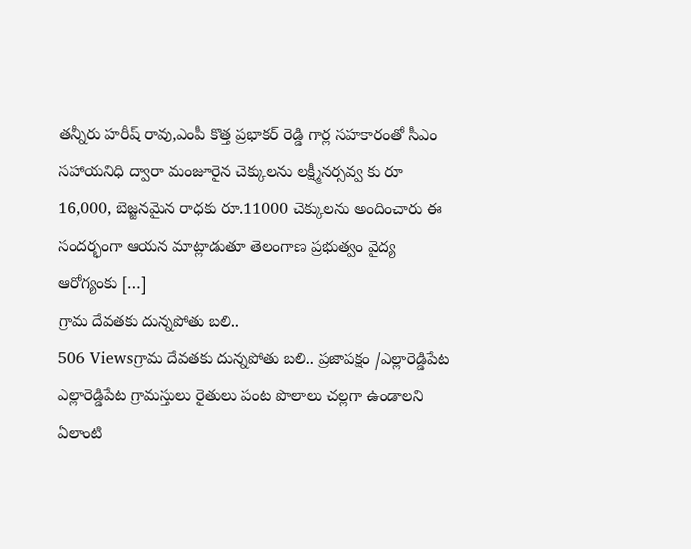తన్నీరు హరీష్ రావు,ఎంపీ కొత్త ప్రభాకర్ రెడ్డి గార్ల సహకారంతో సీఎం సహాయనిధి ద్వారా మంజూరైన చెక్కులను లక్ష్మీనర్సవ్వ కు రూ 16,000, బెజ్జనమైన రాధకు రూ.11000 చెక్కులను అందించారు ఈ సందర్భంగా ఆయన మాట్లాడుతూ తెలంగాణ ప్రభుత్వం వైద్య ఆరోగ్యంకు […]
గ్రామ దేవతకు దున్నపోతు బలి..
506 Viewsగ్రామ దేవతకు దున్నపోతు బలి.. ప్రజాపక్షం /ఎల్లారెడ్డిపేట ఎల్లారెడ్డిపేట గ్రామస్తులు రైతులు పంట పొలాలు చల్లగా ఉండాలని ఏలాంటి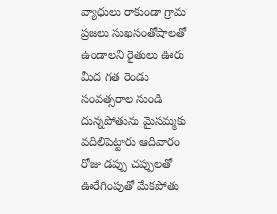వ్యాధులు రాకుండా గ్రామ ప్రజలు సుఖసంతోషాలతో ఉండాలని రైతులు ఊరు మీద గత రెండు సంవత్సరాల నుండి దున్నపోతును మైసమ్మకు వదిలిపెట్టారు ఆదివారం రోజు డప్పు చప్పులతో ఊరేగింపుతో మేకపోతు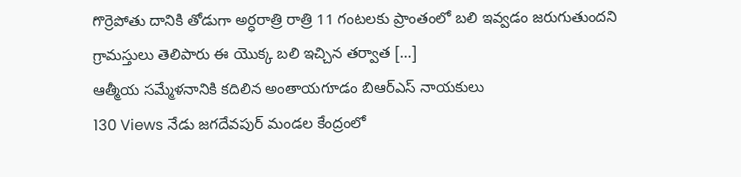గొర్రెపోతు దానికి తోడుగా అర్ధరాత్రి రాత్రి 11 గంటలకు ప్రాంతంలో బలి ఇవ్వడం జరుగుతుందని గ్రామస్తులు తెలిపారు ఈ యొక్క బలి ఇచ్చిన తర్వాత […]
ఆత్మీయ సమ్మేళనానికి కదిలిన అంతాయగూడం బిఆర్ఎస్ నాయకులు
130 Views నేడు జగదేవపుర్ మండల కేంద్రంలో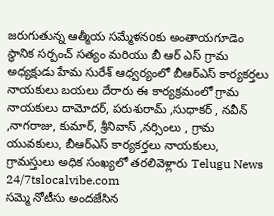జరుగుతున్న ఆత్మీయ సమ్మేళనoకు అంతాయగూడెం స్థానిక సర్పంచ్ సత్యం మరియు బీ ఆర్ ఎస్ గ్రామ అధ్యక్షుడు హేమ సురేశ్ ఆధ్వర్యంలో బీఆర్ఎస్ కార్యకర్తలు నాయకులు బయలు దేరారు ఈ కార్యక్రమంలో గ్రామ నాయకులు దామోదర్, పరుశురామ్ ,సుధాకర్ , నవీన్ ,నాగరాజు, కుమార్, శ్రీనివాస్ ,నర్సింలు , గ్రామ యువకులు, బీఆర్ఎస్ కార్యకర్తలు నాయకులు, గ్రామస్తులు అధిక సంఖ్యలో తరలివెళ్లారు Telugu News 24/7tslocalvibe.com
సమ్మె నోటీసు అందజేసిన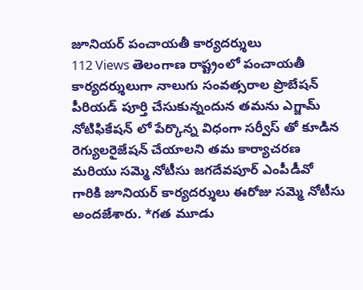జూనియర్ పంచాయతీ కార్యదర్శులు
112 Views తెలంగాణ రాష్ట్రంలో పంచాయతీ కార్యదర్శులుగా నాలుగు సంవత్సరాల ప్రొబేషన్ పీరియడ్ పూర్తి చేసుకున్నందున తమను ఎగ్జామ్ నోటిఫికేషన్ లో పేర్కొన్న విధంగా సర్వీస్ తో కూడిన రెగ్యులరైజేషన్ చేయాలని తమ కార్యాచరణ మరియు సమ్మె నోటీసు జగదేవపూర్ ఎంపీడీవో గారికి జూనియర్ కార్యదర్శులు ఈరోజు సమ్మె నోటీసు అందజేశారు. *గత మూడు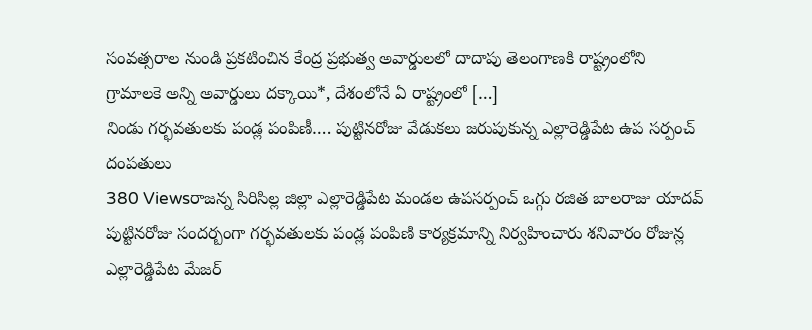సంవత్సరాల నుండి ప్రకటించిన కేంద్ర ప్రభుత్వ అవార్డులలో దాదాపు తెలంగాణకి రాష్ట్రంలోని గ్రామాలకె అన్ని అవార్డులు దక్కాయి*, దేశంలోనే ఏ రాష్ట్రంలో […]
నిండు గర్భవతులకు పండ్ల పంపిణీ…. పుట్టినరోజు వేడుకలు జరుపుకున్న ఎల్లారెడ్డిపేట ఉప సర్పంచ్ దంపతులు
380 Viewsరాజన్న సిరిసిల్ల జిల్లా ఎల్లారెడ్డిపేట మండల ఉపసర్పంచ్ ఒగ్గు రజిత బాలరాజు యాదవ్ పుట్టినరోజు సందర్బంగా గర్భవతులకు పండ్ల పంపిణి కార్యక్రమాన్ని నిర్వహించారు శనివారం రోజున్ల ఎల్లారెడ్డిపేట మేజర్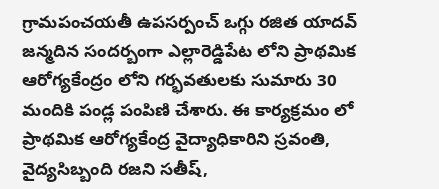గ్రామపంచయతీ ఉపసర్పంచ్ ఒగ్గు రజిత యాదవ్ జన్మదిన సందర్బంగా ఎల్లారెడ్డిపేట లోని ప్రాథమిక ఆరోగ్యకేంద్రం లోని గర్భవతులకు సుమారు 30 మందికి పండ్ల పంపిణి చేశారు. ఈ కార్యక్రమం లో ప్రాథమిక ఆరోగ్యకేంద్ర వైద్యాధికారిని స్రవంతి, వైద్యసిబ్బంది రజని సతీష్,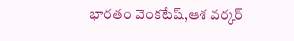భారతం వెంకటేష్,ఆశ వర్కర్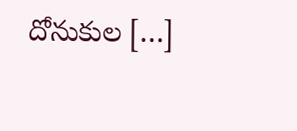దోనుకుల […]